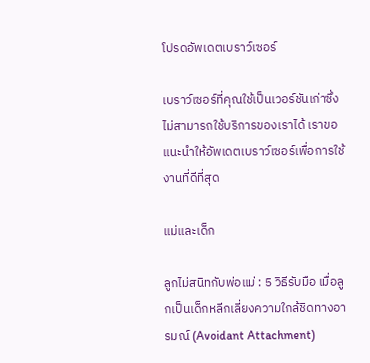โปรดอัพเดตเบราว์เซอร์

เบราว์เซอร์ที่คุณใช้เป็นเวอร์ชันเก่าซึ่งไม่สามารถใช้บริการของเราได้ เราขอแนะนำให้อัพเดตเบราว์เซอร์เพื่อการใช้งานที่ดีที่สุด

แม่และเด็ก

ลูกไม่สนิทกับพ่อแม่ : 5 วิธีรับมือ เมื่อลูกเป็นเด็กหลีกเลี่ยงความใกล้ชิดทางอารมณ์ (Avoidant Attachment)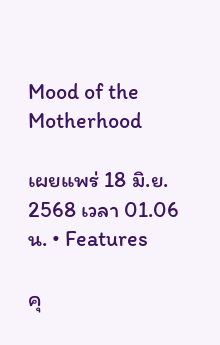Mood of the Motherhood

เผยแพร่ 18 มิ.ย. 2568 เวลา 01.06 น. • Features

คุ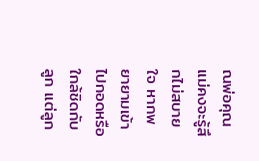ณพ่อคุณแม่คงจะรู้สึกไม่สบายใจ หากพยายามเข้าไปกอดหรือใกล้ชิดกับลูก แต่ลูก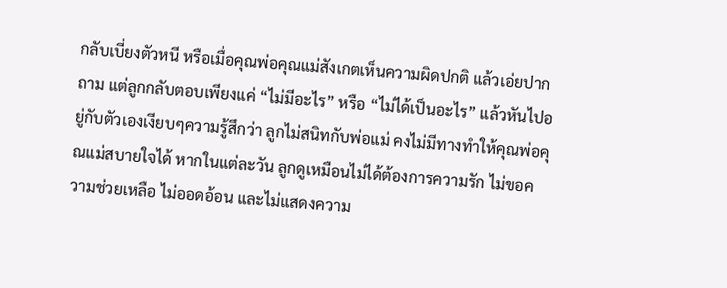กลับเบี่ยงตัวหนี หรือเมื่อคุณพ่อคุณแม่สังเกตเห็นความผิดปกติ แล้วเอ่ยปากถาม แต่ลูกกลับตอบเพียงแค่ “ไม่มีอะไร” หรือ “ไม่ได้เป็นอะไร” แล้วหันไปอยู่กับตัวเองเงียบๆความรู้สึกว่า ลูกไม่สนิทกับพ่อแม่ คงไม่มีทางทำให้คุณพ่อคุณแม่สบายใจได้ หากในแต่ละวัน ลูกดูเหมือนไม่ได้ต้องการความรัก ไม่ขอความช่วยเหลือ ไม่ออดอ้อน และไม่แสดงความ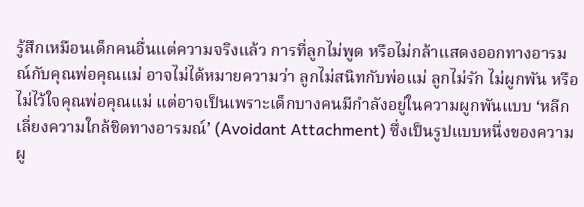รู้สึกเหมือนเด็กคนอื่นแต่ความจริงแล้ว การที่ลูกไม่พูด หรือไม่กล้าแสดงออกทางอารมณ์กับคุณพ่อคุณแม่ อาจไม่ได้หมายความว่า ลูกไม่สนิทกับพ่อแม่ ลูกไม่รัก ไม่ผูกพัน หรือไม่ไว้ใจคุณพ่อคุณแม่ แต่อาจเป็นเพราะเด็กบางคนมีกำลังอยู่ในความผูกพันแบบ ‘หลีกเลี่ยงความใกล้ชิดทางอารมณ์’ (Avoidant Attachment) ซึ่งเป็นรูปแบบหนึ่งของความผู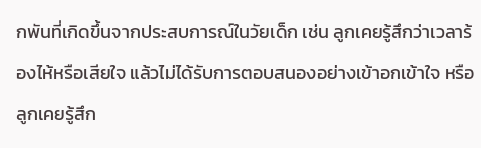กพันที่เกิดขึ้นจากประสบการณ์ในวัยเด็ก เช่น ลูกเคยรู้สึกว่าเวลาร้องไห้หรือเสียใจ แล้วไม่ได้รับการตอบสนองอย่างเข้าอกเข้าใจ หรือลูกเคยรู้สึก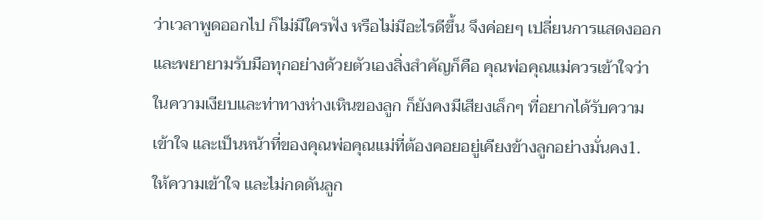ว่าเวลาพูดออกไป ก็ไม่มีใครฟัง หรือไม่มีอะไรดีขึ้น จึงค่อยๆ เปลี่ยนการแสดงออกและพยายามรับมือทุกอย่างด้วยตัวเองสิ่งสำคัญก็คือ คุณพ่อคุณแม่ควรเข้าใจว่าในความเงียบและท่าทางห่างเหินของลูก ก็ยังคงมีเสียงเล็กๆ ที่อยากได้รับความเข้าใจ และเป็นหน้าที่ของคุณพ่อคุณแม่ที่ต้องคอยอยู่เคียงข้างลูกอย่างมั่นคง1. ให้ความเข้าใจ และไม่กดดันลูก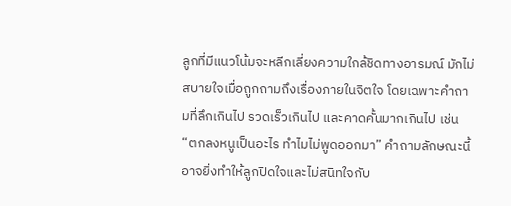ลูกที่มีแนวโน้มจะหลีกเลี่ยงความใกล้ชิดทางอารมณ์ มักไม่สบายใจเมื่อถูกถามถึงเรื่องภายในจิตใจ โดยเฉพาะคำถามที่ลึกเกินไป รวดเร็วเกินไป และคาดคั้นมากเกินไป เช่น “ตกลงหนูเป็นอะไร ทำไมไม่พูดออกมา” คำถามลักษณะนี้อาจยิ่งทำให้ลูกปิดใจและไม่สนิทใจกับ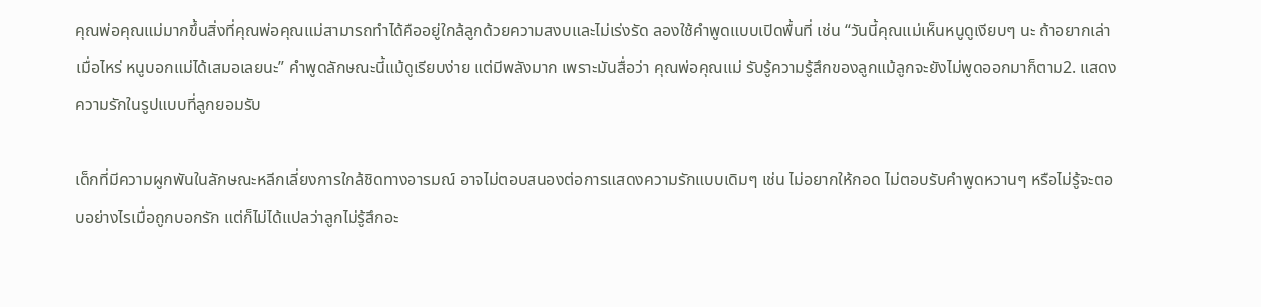คุณพ่อคุณแม่มากขึ้นสิ่งที่คุณพ่อคุณแม่สามารถทำได้คืออยู่ใกล้ลูกด้วยความสงบและไม่เร่งรัด ลองใช้คำพูดแบบเปิดพื้นที่ เช่น “วันนี้คุณแม่เห็นหนูดูเงียบๆ นะ ถ้าอยากเล่าเมื่อไหร่ หนูบอกแม่ได้เสมอเลยนะ” คำพูดลักษณะนี้แม้ดูเรียบง่าย แต่มีพลังมาก เพราะมันสื่อว่า คุณพ่อคุณแม่ รับรู้ความรู้สึกของลูกแม้ลูกจะยังไม่พูดออกมาก็ตาม2. แสดงความรักในรูปแบบที่ลูกยอมรับ

เด็กที่มีความผูกพันในลักษณะหลีกเลี่ยงการใกล้ชิดทางอารมณ์ อาจไม่ตอบสนองต่อการแสดงความรักแบบเดิมๆ เช่น ไม่อยากให้กอด ไม่ตอบรับคำพูดหวานๆ หรือไม่รู้จะตอบอย่างไรเมื่อถูกบอกรัก แต่ก็ไม่ได้แปลว่าลูกไม่รู้สึกอะ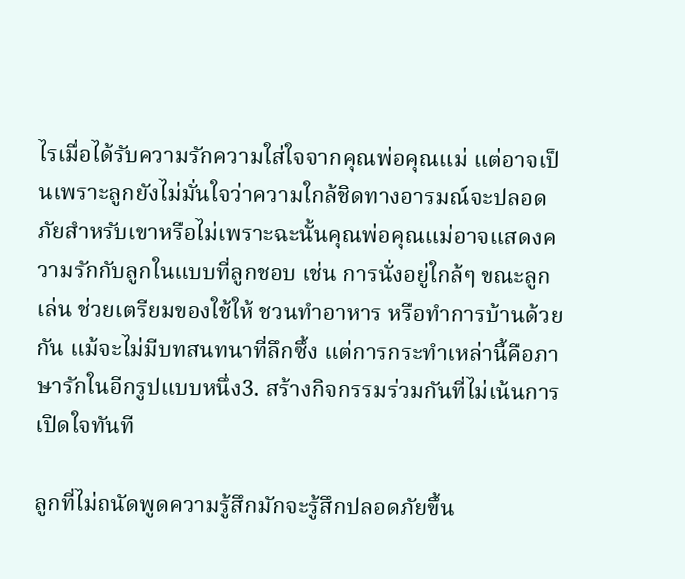ไรเมื่อได้รับความรักความใส่ใจจากคุณพ่อคุณแม่ แต่อาจเป็นเพราะลูกยังไม่มั่นใจว่าความใกล้ชิดทางอารมณ์จะปลอดภัยสำหรับเขาหรือไม่เพราะฉะนั้นคุณพ่อคุณแม่อาจแสดงความรักกับลูกในแบบที่ลูกชอบ เช่น การนั่งอยู่ใกล้ๆ ขณะลูกเล่น ช่วยเตรียมของใช้ให้ ชวนทำอาหาร หรือทำการบ้านด้วยกัน แม้จะไม่มีบทสนทนาที่ลึกซึ้ง แต่การกระทำเหล่านี้คือภาษารักในอีกรูปแบบหนึ่ง3. สร้างกิจกรรมร่วมกันที่ไม่เน้นการเปิดใจทันที

ลูกที่ไม่ถนัดพูดความรู้สึกมักจะรู้สึกปลอดภัยขึ้น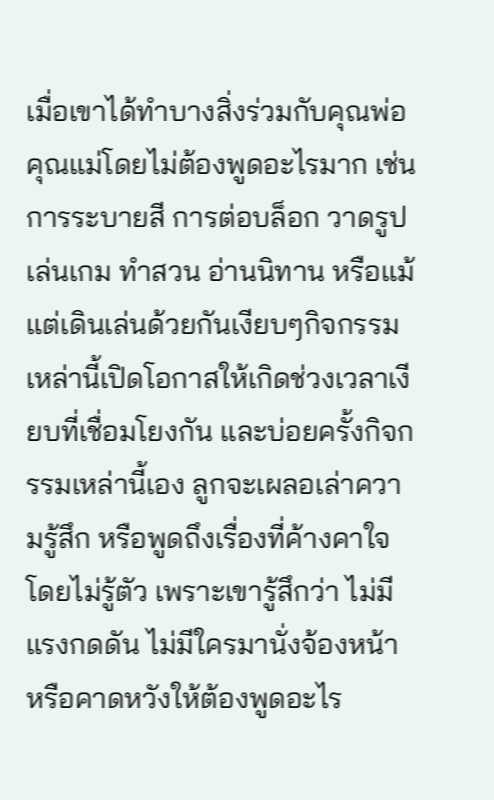เมื่อเขาได้ทำบางสิ่งร่วมกับคุณพ่อคุณแม่โดยไม่ต้องพูดอะไรมาก เช่น การระบายสี การต่อบล็อก วาดรูป เล่นเกม ทำสวน อ่านนิทาน หรือแม้แต่เดินเล่นด้วยกันเงียบๆกิจกรรมเหล่านี้เปิดโอกาสให้เกิดช่วงเวลาเงียบที่เชื่อมโยงกัน และบ่อยครั้งกิจกรรมเหล่านี้เอง ลูกจะเผลอเล่าความรู้สึก หรือพูดถึงเรื่องที่ค้างคาใจโดยไม่รู้ตัว เพราะเขารู้สึกว่า ไม่มีแรงกดดัน ไม่มีใครมานั่งจ้องหน้า หรือคาดหวังให้ต้องพูดอะไร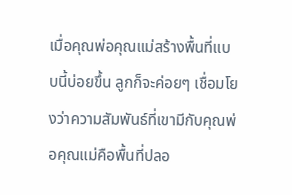เมื่อคุณพ่อคุณแม่สร้างพื้นที่แบบนี้บ่อยขึ้น ลูกก็จะค่อยๆ เชื่อมโยงว่าความสัมพันธ์ที่เขามีกับคุณพ่อคุณแม่คือพื้นที่ปลอ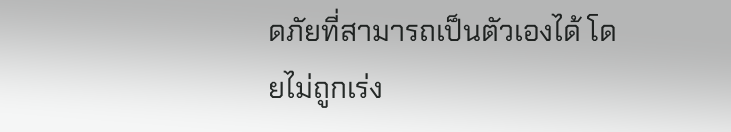ดภัยที่สามารถเป็นตัวเองได้ โดยไม่ถูกเร่ง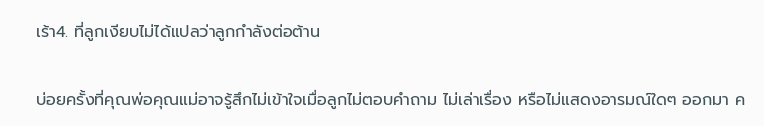เร้า4. ที่ลูกเงียบไม่ได้แปลว่าลูกกำลังต่อต้าน

บ่อยครั้งที่คุณพ่อคุณแม่อาจรู้สึกไม่เข้าใจเมื่อลูกไม่ตอบคำถาม ไม่เล่าเรื่อง หรือไม่แสดงอารมณ์ใดๆ ออกมา ค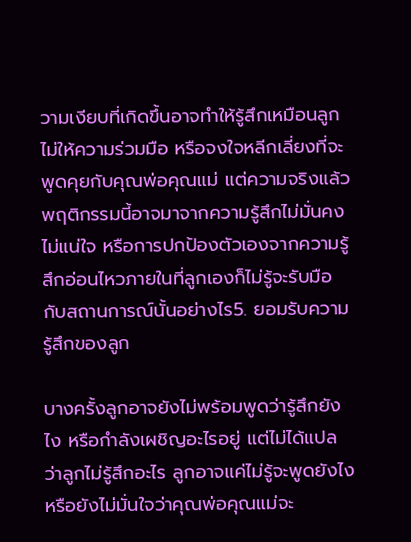วามเงียบที่เกิดขึ้นอาจทำให้รู้สึกเหมือนลูกไม่ให้ความร่วมมือ หรือจงใจหลีกเลี่ยงที่จะพูดคุยกับคุณพ่อคุณแม่ แต่ความจริงแล้ว พฤติกรรมนี้อาจมาจากความรู้สึกไม่มั่นคง ไม่แน่ใจ หรือการปกป้องตัวเองจากความรู้สึกอ่อนไหวภายในที่ลูกเองก็ไม่รู้จะรับมือกับสถานการณ์นั้นอย่างไร5. ยอมรับความรู้สึกของลูก

บางครั้งลูกอาจยังไม่พร้อมพูดว่ารู้สึกยังไง หรือกำลังเผชิญอะไรอยู่ แต่ไม่ได้แปลว่าลูกไม่รู้สึกอะไร ลูกอาจแค่ไม่รู้จะพูดยังไง หรือยังไม่มั่นใจว่าคุณพ่อคุณแม่จะ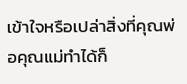เข้าใจหรือเปล่าสิ่งที่คุณพ่อคุณแม่ทำได้ก็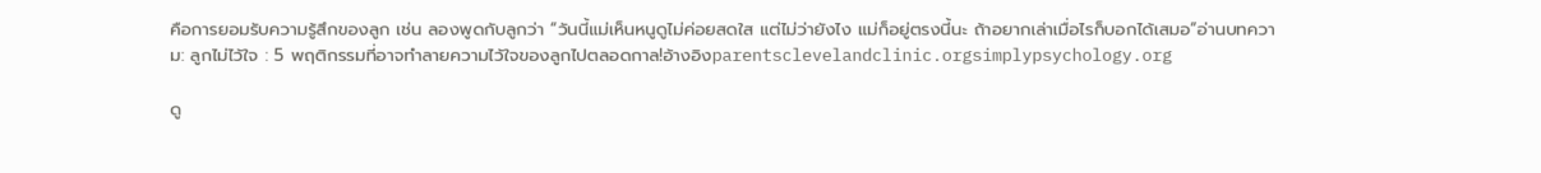คือการยอมรับความรู้สึกของลูก เช่น ลองพูดกับลูกว่า “วันนี้แม่เห็นหนูดูไม่ค่อยสดใส แต่ไม่ว่ายังไง แม่ก็อยู่ตรงนี้นะ ถ้าอยากเล่าเมื่อไรก็บอกได้เสมอ”อ่านบทความ: ลูกไม่ไว้ใจ : 5 พฤติกรรมที่อาจทำลายความไว้ใจของลูกไปตลอดกาล!อ้างอิงparentsclevelandclinic.orgsimplypsychology.org

ดู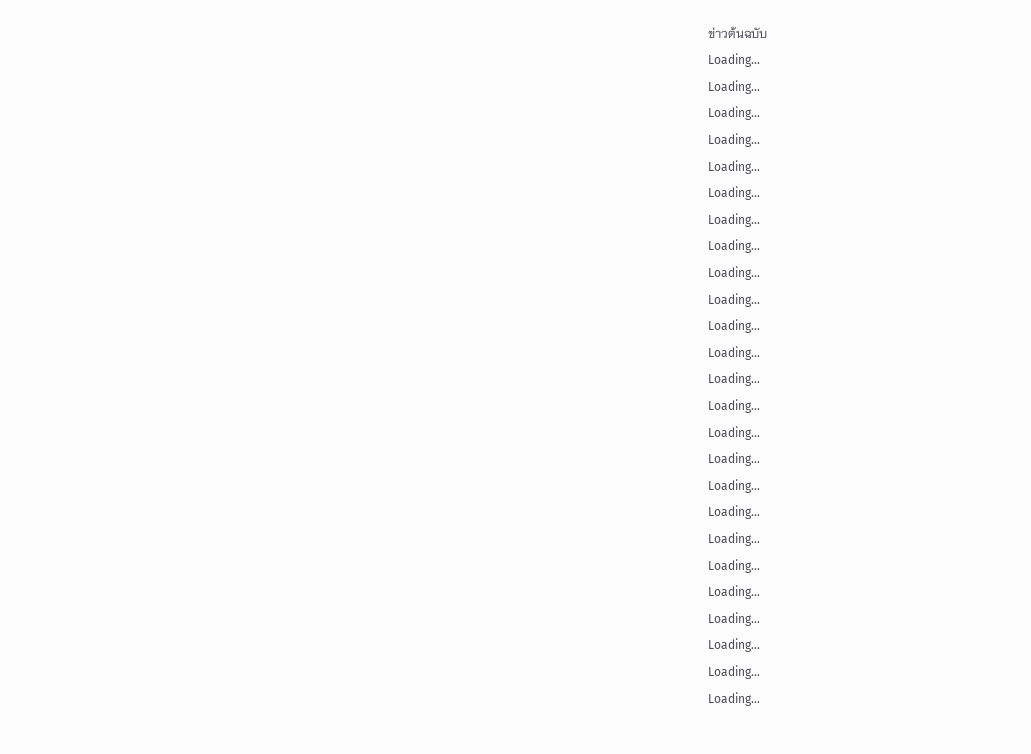ข่าวต้นฉบับ
Loading...
Loading...
Loading...
Loading...
Loading...
Loading...
Loading...
Loading...
Loading...
Loading...
Loading...
Loading...
Loading...
Loading...
Loading...
Loading...
Loading...
Loading...
Loading...
Loading...
Loading...
Loading...
Loading...
Loading...
Loading...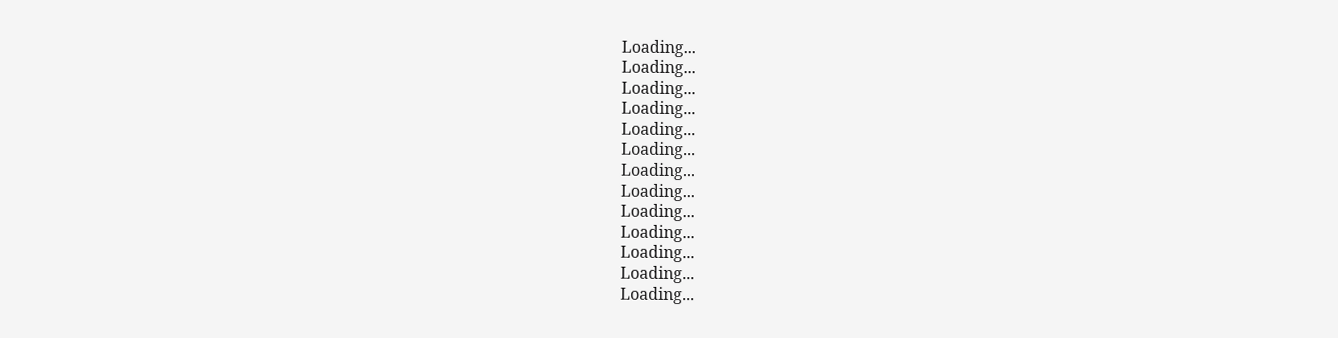Loading...
Loading...
Loading...
Loading...
Loading...
Loading...
Loading...
Loading...
Loading...
Loading...
Loading...
Loading...
Loading...